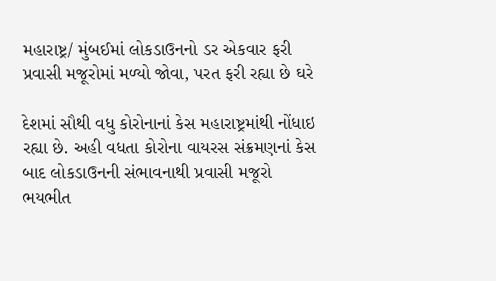મહારાષ્ટ્ર/ મુંબઈમાં લોકડાઉનનો ડર એકવાર ફરી પ્રવાસી મજૂરોમાં મળ્યો જોવા, પરત ફરી રહ્યા છે ઘરે

દેશમાં સૌથી વધુ કોરોનાનાં કેસ મહારાષ્ટ્રમાંથી નોંધાઇ રહ્યા છે. અહી વધતા કોરોના વાયરસ સંક્રમણનાં કેસ બાદ લોકડાઉનની સંભાવનાથી પ્રવાસી મજૂરો ભયભીત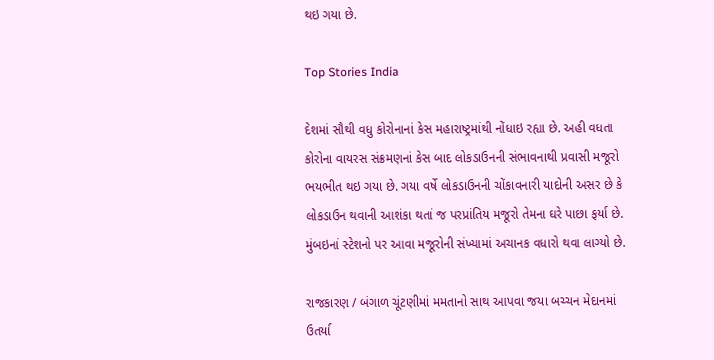થઇ ગયા છે.

Top Stories India

દેશમાં સૌથી વધુ કોરોનાનાં કેસ મહારાષ્ટ્રમાંથી નોંધાઇ રહ્યા છે. અહી વધતા કોરોના વાયરસ સંક્રમણનાં કેસ બાદ લોકડાઉનની સંભાવનાથી પ્રવાસી મજૂરો ભયભીત થઇ ગયા છે. ગયા વર્ષે લોકડાઉનની ચોંકાવનારી યાદોની અસર છે કે લોકડાઉન થવાની આશંકા થતાં જ પરપ્રાંતિય મજૂરો તેમના ઘરે પાછા ફર્યા છે. મુંબઇનાં સ્ટેશનો પર આવા મજૂરોની સંખ્યામાં અચાનક વધારો થવા લાગ્યો છે.

રાજકારણ / બંગાળ ચૂંટણીમાં મમતાનો સાથ આપવા જયા બચ્ચન મેદાનમાં ઉતર્યા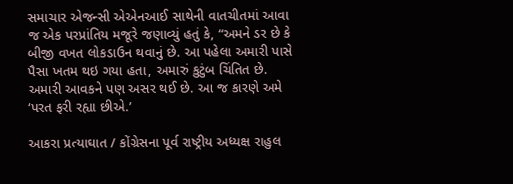સમાચાર એજન્સી એએનઆઈ સાથેની વાતચીતમાં આવા જ એક પરપ્રાંતિય મજૂરે જણાવ્યું હતું કે, “અમને ડર છે કે બીજી વખત લોકડાઉન થવાનું છે. આ પહેલા અમારી પાસે પૈસા ખતમ થઇ ગયા હતા, અમારું કુટુંબ ચિંતિત છે. અમારી આવકને પણ અસર થઈ છે. આ જ કારણે અમે ‘પરત ફરી રહ્યા છીએ.’

આકરા પ્રત્યાઘાત / કોંગ્રેસના પૂર્વ રાષ્ટ્રીય અધ્યક્ષ રાહુલ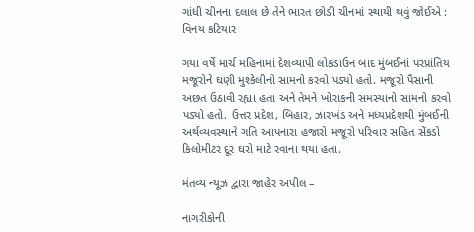ગાંધી ચીનના દલાલ છે તેને ભારત છોડી ચીનમાં સ્થાયી થવું જોઈએ : વિનય કટિયાર

ગયા વર્ષે માર્ચ મહિનામાં દેશવ્યાપી લોકડાઉન બાદ મુંબઈનાં પરપ્રાંતિય મજૂરોને ઘણી મુશ્કેલીનો સામનો કરવો પડ્યો હતો. મજૂરો પૈસાની અછત ઉઠાવી રહ્યા હતા અને તેમને ખોરાકની સમસ્યાનો સામનો કરવો પડ્યો હતો. ઉત્તર પ્રદેશ, બિહાર, ઝારખંડ અને મધ્યપ્રદેશથી મુંબઈની અર્થવ્યવસ્થાને ગતિ આપનારા હજારો મજૂરો પરિવાર સહિત સેંકડો કિલોમીટર દૂર ઘરો માટે રવાના થયા હતા.

મંતવ્ય ન્યૂઝ દ્વારા જાહેર અપીલ –

નાગરીકોની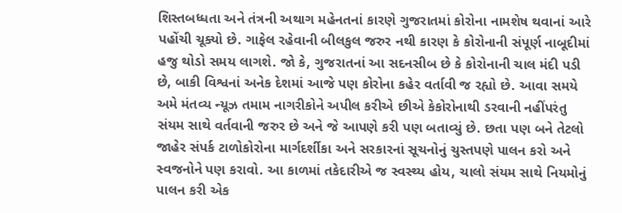શિસ્તબધ્ધતા અને તંત્રની અથાગ મહેનતનાં કારણે ગુજરાતમાં કોરોના નામશેષ થવાનાં આરે પહોંચી ચૂક્યો છે. ગાફેલ રહેવાની બીલકુલ જરુર નથી કારણ કે કોરોનાની સંપૂર્ણ નાબૂદીમાં હજુ થોડો સમય લાગશે. જો કે, ગુજરાતનાં આ સદનસીબ છે કે કોરોનાની ચાલ મંદી પડી છે, બાકી વિશ્વનાં અનેક દેશમાં આજે પણ કોરોના કહેર વર્તાવી જ રહ્યો છે. આવા સમયે અમે મંતવ્ય ન્યૂઝ તમામ નાગરીકોને અપીલ કરીએ છીએ કેકોરોનાથી ડરવાની નહીંપરંતુ સંયમ સાથે વર્તવાની જરુર છે અને જે આપણે કરી પણ બતાવ્યું છે. છતા પણ બને તેટલો જાહેર સંપર્ક ટાળોકોરોના માર્ગદર્શીકા અને સરકારનાં સૂચનોનું ચુસ્તપણે પાલન કરો અને સ્વજનોને પણ કરાવો. આ કાળમાં તકેદારીએ જ સ્વસ્થ્ય હોય, ચાલો સંયમ સાથે નિયમોનું પાલન કરી એક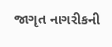જાગૃત નાગરીકની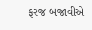ફરજ બજાવીએ